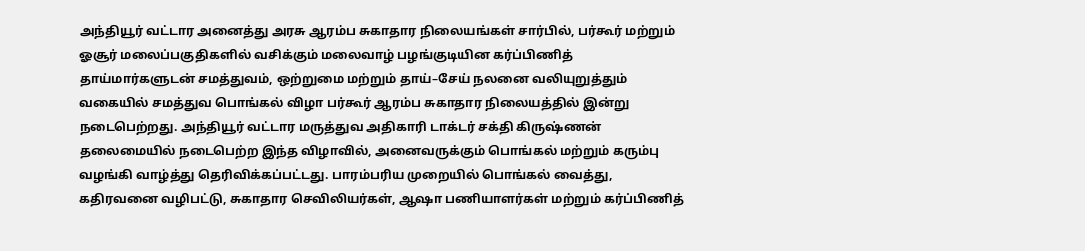அந்தியூர் வட்டார அனைத்து அரசு ஆரம்ப சுகாதார நிலையங்கள் சார்பில், பர்கூர் மற்றும் ஓசூர் மலைப்பகுதிகளில் வசிக்கும் மலைவாழ் பழங்குடியின கர்ப்பிணித் தாய்மார்களுடன் சமத்துவம், ஒற்றுமை மற்றும் தாய்–சேய் நலனை வலியுறுத்தும் வகையில் சமத்துவ பொங்கல் விழா பர்கூர் ஆரம்ப சுகாதார நிலையத்தில் இன்று நடைபெற்றது. அந்தியூர் வட்டார மருத்துவ அதிகாரி டாக்டர் சக்தி கிருஷ்ணன் தலைமையில் நடைபெற்ற இந்த விழாவில், அனைவருக்கும் பொங்கல் மற்றும் கரும்பு வழங்கி வாழ்த்து தெரிவிக்கப்பட்டது. பாரம்பரிய முறையில் பொங்கல் வைத்து, கதிரவனை வழிபட்டு, சுகாதார செவிலியர்கள், ஆஷா பணியாளர்கள் மற்றும் கர்ப்பிணித்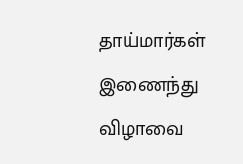தாய்மார்கள் இணைந்து விழாவை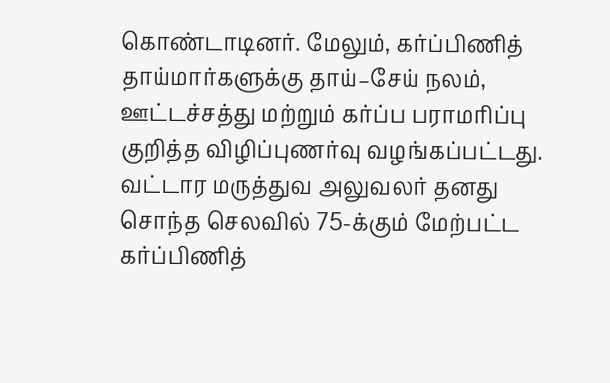கொண்டாடினர். மேலும், கர்ப்பிணித் தாய்மார்களுக்கு தாய்–சேய் நலம், ஊட்டச்சத்து மற்றும் கர்ப்ப பராமரிப்பு குறித்த விழிப்புணர்வு வழங்கப்பட்டது. வட்டார மருத்துவ அலுவலர் தனது சொந்த செலவில் 75-க்கும் மேற்பட்ட கர்ப்பிணித்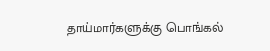தாய்மார்களுக்கு பொங்கல்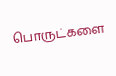பொருட்களை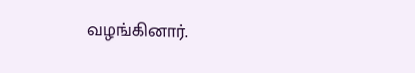வழங்கினார்.